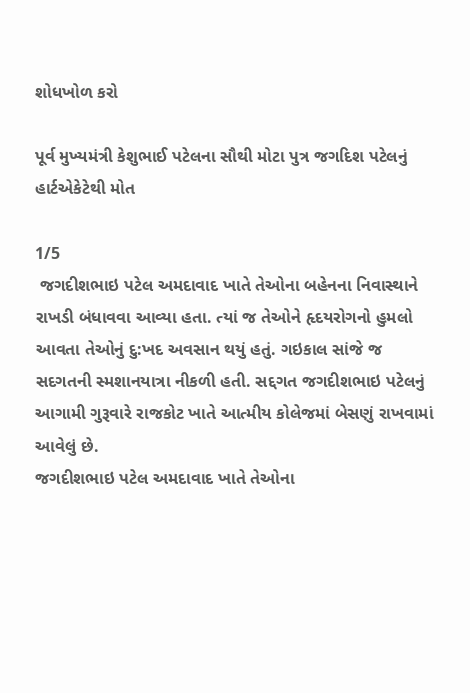શોધખોળ કરો

પૂર્વ મુખ્યમંત્રી કેશુભાઈ પટેલના સૌથી મોટા પુત્ર જગદિશ પટેલનું હાર્ટએકેટેથી મોત

1/5
 જગદીશભાઇ પટેલ અમદાવાદ ખાતે તેઓના બહેનના નિવાસ્થાને રાખડી બંધાવવા આવ્યા હતા. ત્યાં જ તેઓને હૃદયરોગનો હુમલો આવતા તેઓનું દુ:ખદ અવસાન થયું હતું. ગઇકાલ સાંજે જ સદગતની સ્મશાનયાત્રા નીકળી હતી. સદ્દગત જગદીશભાઇ પટેલનું આગામી ગુરૂવારે રાજકોટ ખાતે આત્મીય કોલેજમાં બેસણું રાખવામાં આવેલું છે.
જગદીશભાઇ પટેલ અમદાવાદ ખાતે તેઓના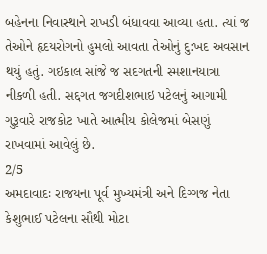બહેનના નિવાસ્થાને રાખડી બંધાવવા આવ્યા હતા. ત્યાં જ તેઓને હૃદયરોગનો હુમલો આવતા તેઓનું દુ:ખદ અવસાન થયું હતું. ગઇકાલ સાંજે જ સદગતની સ્મશાનયાત્રા નીકળી હતી. સદ્દગત જગદીશભાઇ પટેલનું આગામી ગુરૂવારે રાજકોટ ખાતે આત્મીય કોલેજમાં બેસણું રાખવામાં આવેલું છે.
2/5
અમદાવાદઃ રાજયના પૂર્વ મુખ્યમંત્રી અને દિગ્ગજ નેતા કેશુભાઈ પટેલના સૌથી મોટા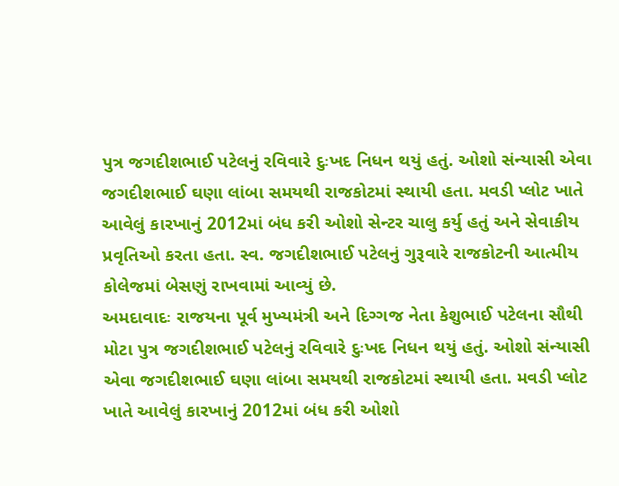પુત્ર જગદીશભાઈ પટેલનું રવિવારે દુઃખદ નિધન થયું હતું. ઓશો સંન્યાસી એવા જગદીશભાઈ ઘણા લાંબા સમયથી રાજકોટમાં સ્થાયી હતા. મવડી પ્લોટ ખાતે આવેલું કારખાનું 2012માં બંધ કરી ઓશો સેન્ટર ચાલુ કર્યુ હતું અને સેવાકીય પ્રવૃતિઓ કરતા હતા. સ્વ. જગદીશભાઈ પટેલનું ગુરૂવારે રાજકોટની આત્મીય કોલેજમાં બેસણું રાખવામાં આવ્યું છે.
અમદાવાદઃ રાજયના પૂર્વ મુખ્યમંત્રી અને દિગ્ગજ નેતા કેશુભાઈ પટેલના સૌથી મોટા પુત્ર જગદીશભાઈ પટેલનું રવિવારે દુઃખદ નિધન થયું હતું. ઓશો સંન્યાસી એવા જગદીશભાઈ ઘણા લાંબા સમયથી રાજકોટમાં સ્થાયી હતા. મવડી પ્લોટ ખાતે આવેલું કારખાનું 2012માં બંધ કરી ઓશો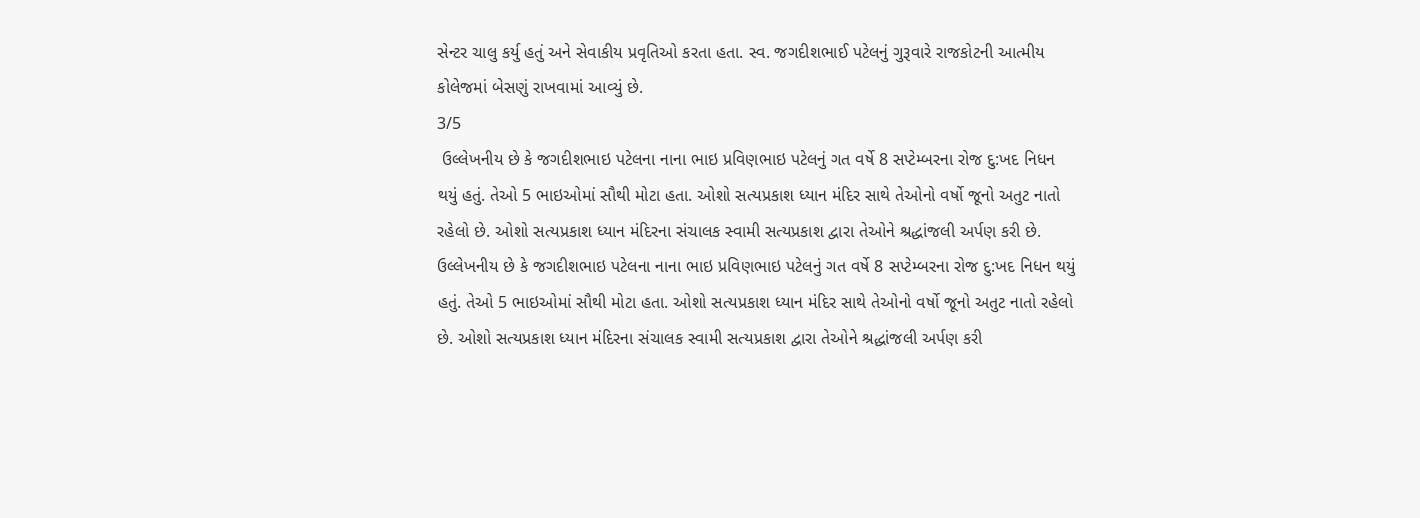સેન્ટર ચાલુ કર્યુ હતું અને સેવાકીય પ્રવૃતિઓ કરતા હતા. સ્વ. જગદીશભાઈ પટેલનું ગુરૂવારે રાજકોટની આત્મીય કોલેજમાં બેસણું રાખવામાં આવ્યું છે.
3/5
 ઉલ્લેખનીય છે કે જગદીશભાઇ પટેલના નાના ભાઇ પ્રવિણભાઇ પટેલનું ગત વર્ષે 8 સપ્ટેમ્બરના રોજ દુ:ખદ નિધન થયું હતું. તેઓ 5 ભાઇઓમાં સૌથી મોટા હતા. ઓશો સત્યપ્રકાશ ધ્યાન મંદિર સાથે તેઓનો વર્ષો જૂનો અતુટ નાતો રહેલો છે. ઓશો સત્યપ્રકાશ ધ્યાન મંદિરના સંચાલક સ્વામી સત્યપ્રકાશ દ્વારા તેઓને શ્રદ્ધાંજલી અર્પણ કરી છે.
ઉલ્લેખનીય છે કે જગદીશભાઇ પટેલના નાના ભાઇ પ્રવિણભાઇ પટેલનું ગત વર્ષે 8 સપ્ટેમ્બરના રોજ દુ:ખદ નિધન થયું હતું. તેઓ 5 ભાઇઓમાં સૌથી મોટા હતા. ઓશો સત્યપ્રકાશ ધ્યાન મંદિર સાથે તેઓનો વર્ષો જૂનો અતુટ નાતો રહેલો છે. ઓશો સત્યપ્રકાશ ધ્યાન મંદિરના સંચાલક સ્વામી સત્યપ્રકાશ દ્વારા તેઓને શ્રદ્ધાંજલી અર્પણ કરી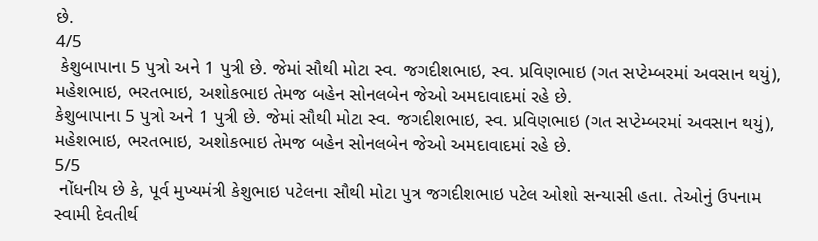છે.
4/5
 કેશુબાપાના 5 પુત્રો અને 1 પુત્રી છે. જેમાં સૌથી મોટા સ્વ. જગદીશભાઇ, સ્વ. પ્રવિણભાઇ (ગત સપ્ટેમ્બરમાં અવસાન થયું), મહેશભાઇ, ભરતભાઇ, અશોકભાઇ તેમજ બહેન સોનલબેન જેઓ અમદાવાદમાં રહે છે.
કેશુબાપાના 5 પુત્રો અને 1 પુત્રી છે. જેમાં સૌથી મોટા સ્વ. જગદીશભાઇ, સ્વ. પ્રવિણભાઇ (ગત સપ્ટેમ્બરમાં અવસાન થયું), મહેશભાઇ, ભરતભાઇ, અશોકભાઇ તેમજ બહેન સોનલબેન જેઓ અમદાવાદમાં રહે છે.
5/5
 નોંધનીય છે કે, પૂર્વ મુખ્યમંત્રી કેશુભાઇ પટેલના સૌથી મોટા પુત્ર જગદીશભાઇ પટેલ ઓશો સન્યાસી હતા. તેઓનું ઉપનામ સ્વામી દેવતીર્થ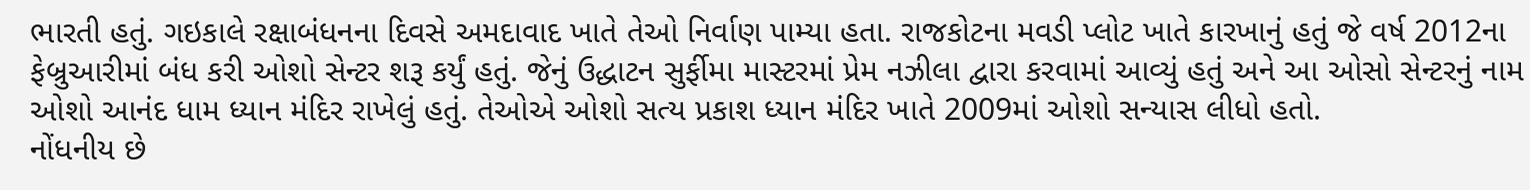ભારતી હતું. ગઇકાલે રક્ષાબંધનના દિવસે અમદાવાદ ખાતે તેઓ નિર્વાણ પામ્યા હતા. રાજકોટના મવડી પ્લોટ ખાતે કારખાનું હતું જે વર્ષ 2012ના ફેબ્રુઆરીમાં બંધ કરી ઓશો સેન્ટર શરૂ કર્યું હતું. જેનું ઉદ્ધાટન સુર્ફીમા માસ્ટરમાં પ્રેમ નઝીલા દ્વારા કરવામાં આવ્યું હતું અને આ ઓસો સેન્ટરનું નામ ઓશો આનંદ ધામ ધ્યાન મંદિર રાખેલું હતું. તેઓએ ઓશો સત્ય પ્રકાશ ધ્યાન મંદિર ખાતે 2009માં ઓશો સન્યાસ લીધો હતો.
નોંધનીય છે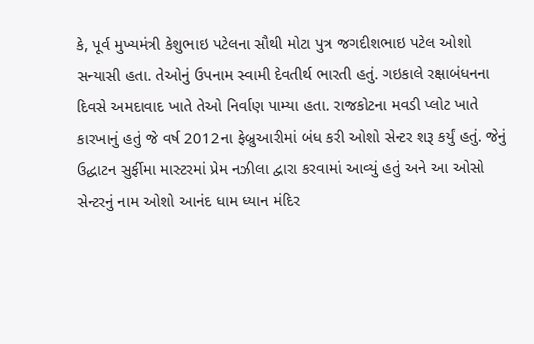કે, પૂર્વ મુખ્યમંત્રી કેશુભાઇ પટેલના સૌથી મોટા પુત્ર જગદીશભાઇ પટેલ ઓશો સન્યાસી હતા. તેઓનું ઉપનામ સ્વામી દેવતીર્થ ભારતી હતું. ગઇકાલે રક્ષાબંધનના દિવસે અમદાવાદ ખાતે તેઓ નિર્વાણ પામ્યા હતા. રાજકોટના મવડી પ્લોટ ખાતે કારખાનું હતું જે વર્ષ 2012ના ફેબ્રુઆરીમાં બંધ કરી ઓશો સેન્ટર શરૂ કર્યું હતું. જેનું ઉદ્ધાટન સુર્ફીમા માસ્ટરમાં પ્રેમ નઝીલા દ્વારા કરવામાં આવ્યું હતું અને આ ઓસો સેન્ટરનું નામ ઓશો આનંદ ધામ ધ્યાન મંદિર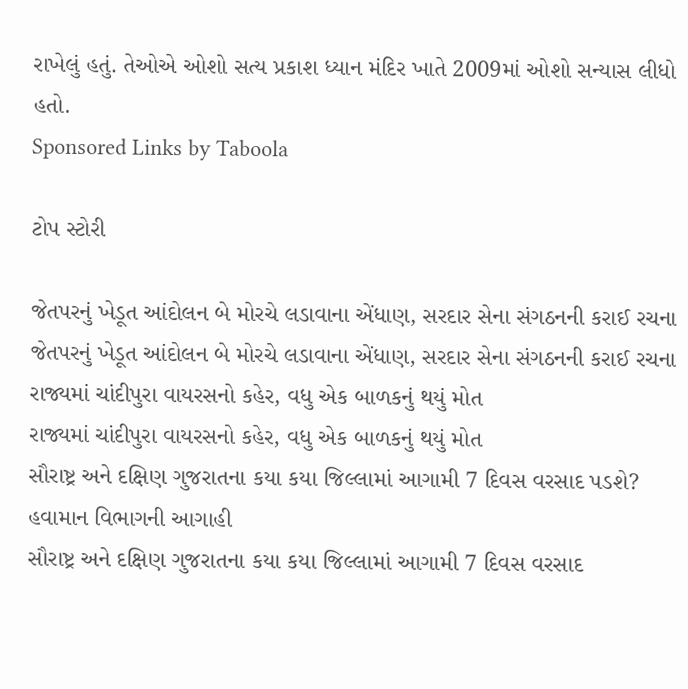રાખેલું હતું. તેઓએ ઓશો સત્ય પ્રકાશ ધ્યાન મંદિર ખાતે 2009માં ઓશો સન્યાસ લીધો હતો.
Sponsored Links by Taboola

ટોપ સ્ટોરી

જેતપરનું ખેડૂત આંદોલન બે મોરચે લડાવાના એંધાણ, સરદાર સેના સંગઠનની કરાઈ રચના
જેતપરનું ખેડૂત આંદોલન બે મોરચે લડાવાના એંધાણ, સરદાર સેના સંગઠનની કરાઈ રચના
રાજ્યમાં ચાંદીપુરા વાયરસનો કહેર, વધુ એક બાળકનું થયું મોત
રાજ્યમાં ચાંદીપુરા વાયરસનો કહેર, વધુ એક બાળકનું થયું મોત
સૌરાષ્ટ્ર અને દક્ષિણ ગુજરાતના કયા કયા જિલ્લામાં આગામી 7 દિવસ વરસાદ પડશે? હવામાન વિભાગની આગાહી
સૌરાષ્ટ્ર અને દક્ષિણ ગુજરાતના કયા કયા જિલ્લામાં આગામી 7 દિવસ વરસાદ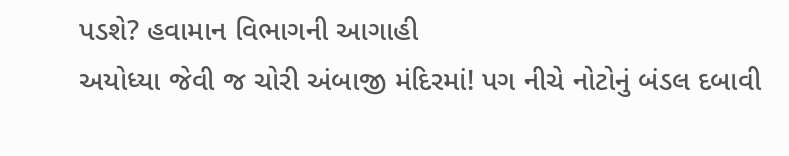પડશે? હવામાન વિભાગની આગાહી
અયોધ્યા જેવી જ ચોરી અંબાજી મંદિરમાં! પગ નીચે નોટોનું બંડલ દબાવી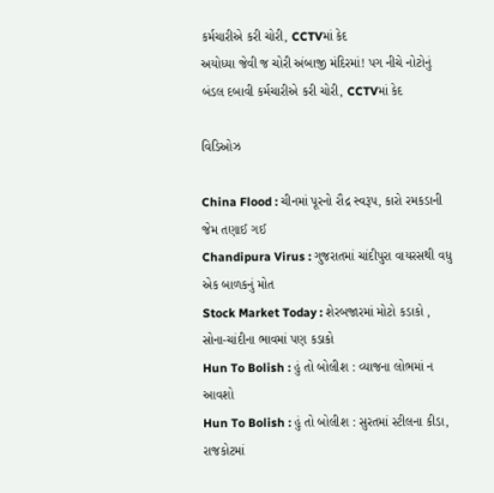કર્મચારીએ કરી ચોરી, CCTVમાં કેદ
અયોધ્યા જેવી જ ચોરી અંબાજી મંદિરમાં! પગ નીચે નોટોનું બંડલ દબાવી કર્મચારીએ કરી ચોરી, CCTVમાં કેદ

વિડિઓઝ

China Flood : ચીનમાં પૂરનો રૌદ્ર સ્વરૂપ, કારો રમકડાની જેમ તણાઈ ગઈ
Chandipura Virus : ગુજરાતમાં ચાંદીપુરા વાયરસથી વધુ એક બાળકનું મોત
Stock Market Today : શેરબજારમાં મોટો કડાકો , સોના-ચાંદીના ભાવમાં પણ કડાકો
Hun To Bolish : હું તો બોલીશ : વ્યાજના લોભમાં ન આવશો
Hun To Bolish : હું તો બોલીશ : સુરતમાં સ્ટીલના કીડા, રાજકોટમાં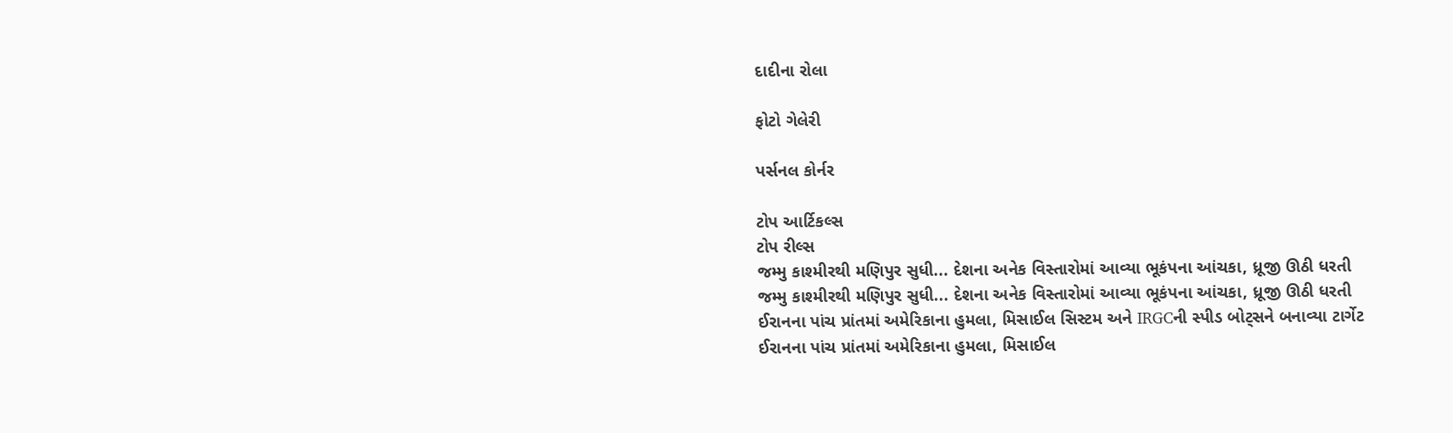દાદીના રોલા

ફોટો ગેલેરી

પર્સનલ કોર્નર

ટોપ આર્ટિકલ્સ
ટોપ રીલ્સ
જમ્મુ કાશ્મીરથી મણિપુર સુધી... દેશના અનેક વિસ્તારોમાં આવ્યા ભૂકંપના આંચકા, ધ્રૂજી ઊઠી ધરતી
જમ્મુ કાશ્મીરથી મણિપુર સુધી... દેશના અનેક વિસ્તારોમાં આવ્યા ભૂકંપના આંચકા, ધ્રૂજી ઊઠી ધરતી
ઈરાનના પાંચ પ્રાંતમાં અમેરિકાના હુમલા, મિસાઈલ સિસ્ટમ અને IRGCની સ્પીડ બોટ્સને બનાવ્યા ટાર્ગેટ
ઈરાનના પાંચ પ્રાંતમાં અમેરિકાના હુમલા, મિસાઈલ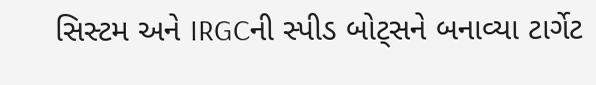સિસ્ટમ અને IRGCની સ્પીડ બોટ્સને બનાવ્યા ટાર્ગેટ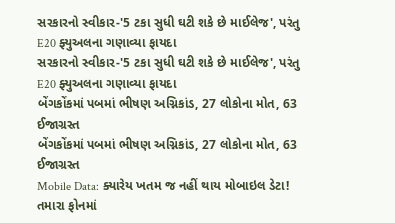સરકારનો સ્વીકાર-'5 ટકા સુધી ઘટી શકે છે માઈલેજ', પરંતુ E20 ફ્યુઅલના ગણાવ્યા ફાયદા
સરકારનો સ્વીકાર-'5 ટકા સુધી ઘટી શકે છે માઈલેજ', પરંતુ E20 ફ્યુઅલના ગણાવ્યા ફાયદા
બેંગકોંકમાં પબમાં ભીષણ અગ્નિકાંડ, 27 લોકોના મોત, 63 ઈજાગ્રસ્ત
બેંગકોંકમાં પબમાં ભીષણ અગ્નિકાંડ, 27 લોકોના મોત, 63 ઈજાગ્રસ્ત
Mobile Data: ક્યારેય ખતમ જ નહીં થાય મોબાઇલ ડેટા! તમારા ફોનમાં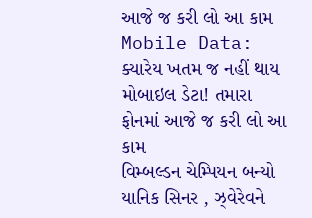આજે જ કરી લો આ કામ
Mobile Data: ક્યારેય ખતમ જ નહીં થાય મોબાઇલ ડેટા! તમારા ફોનમાં આજે જ કરી લો આ કામ
વિમ્બલ્ડન ચેમ્પિયન બન્યો યાનિક સિનર , ઝ્વેરેવને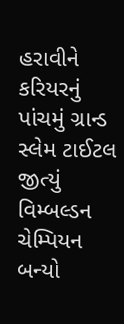હરાવીને કરિયરનું પાંચમું ગ્રાન્ડ સ્લેમ ટાઈટલ જીત્યું
વિમ્બલ્ડન ચેમ્પિયન બન્યો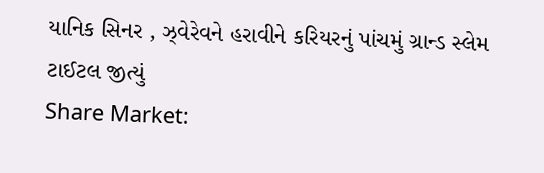યાનિક સિનર , ઝ્વેરેવને હરાવીને કરિયરનું પાંચમું ગ્રાન્ડ સ્લેમ ટાઈટલ જીત્યું
Share Market: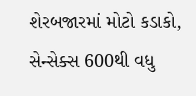શેરબજારમાં મોટો કડાકો, સેન્સેક્સ 600થી વધુ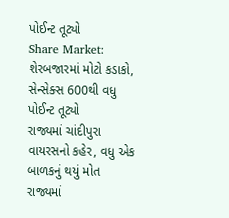પોઈન્ટ તૂટ્યો
Share Market: શેરબજારમાં મોટો કડાકો, સેન્સેક્સ 600થી વધુ પોઈન્ટ તૂટ્યો
રાજ્યમાં ચાંદીપુરા વાયરસનો કહેર, વધુ એક બાળકનું થયું મોત
રાજ્યમાં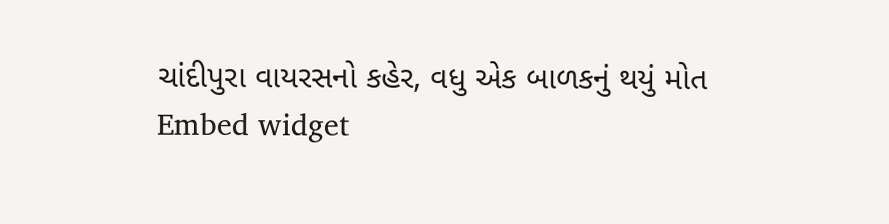ચાંદીપુરા વાયરસનો કહેર, વધુ એક બાળકનું થયું મોત
Embed widget